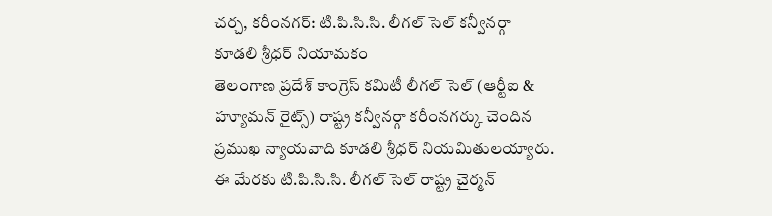చర్చ, కరీంనగర్: టి.పి.సి.సి. లీగల్ సెల్ కన్వీనర్గా కూడలి శ్రీధర్ నియామకం
తెలంగాణ ప్రదేశ్ కాంగ్రెస్ కమిటీ లీగల్ సెల్ (ఆర్టీఐ & హ్యూమన్ రైట్స్) రాష్ట్ర కన్వీనర్గా కరీంనగర్కు చెందిన ప్రముఖ న్యాయవాది కూడలి శ్రీధర్ నియమితులయ్యారు. ఈ మేరకు టి.పి.సి.సి. లీగల్ సెల్ రాష్ట్ర చైర్మన్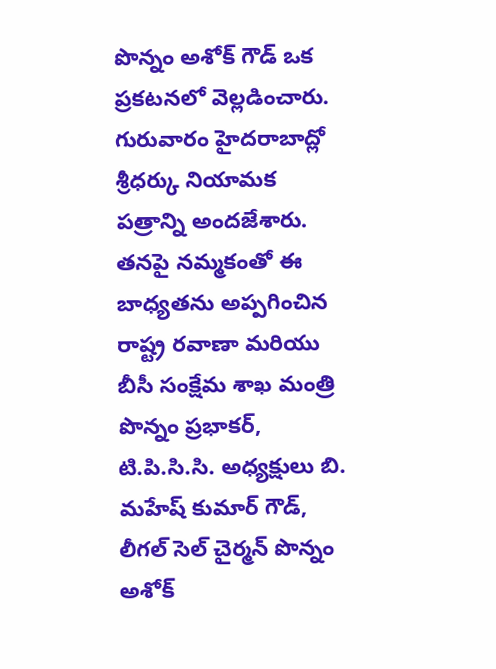పొన్నం అశోక్ గౌడ్ ఒక ప్రకటనలో వెల్లడించారు. గురువారం హైదరాబాద్లో శ్రీధర్కు నియామక పత్రాన్ని అందజేశారు.
తనపై నమ్మకంతో ఈ బాధ్యతను అప్పగించిన రాష్ట్ర రవాణా మరియు బీసీ సంక్షేమ శాఖ మంత్రి పొన్నం ప్రభాకర్, టి.పి.సి.సి. అధ్యక్షులు బి. మహేష్ కుమార్ గౌడ్, లీగల్ సెల్ చైర్మన్ పొన్నం అశోక్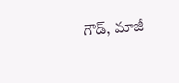గౌడ్, మాజీ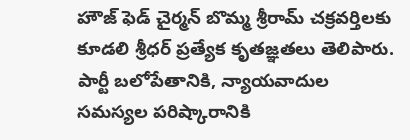హౌజ్ ఫెడ్ చైర్మన్ బొమ్మ శ్రీరామ్ చక్రవర్తిలకు కూడలి శ్రీధర్ ప్రత్యేక కృతజ్ఞతలు తెలిపారు. పార్టీ బలోపేతానికి, న్యాయవాదుల సమస్యల పరిష్కారానికి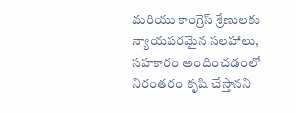మరియు కాంగ్రెస్ శ్రేణులకు న్యాయపరమైన సలహాలు, సహకారం అందించడంలో నిరంతరం కృషి చేస్తానని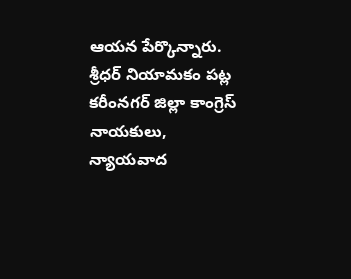ఆయన పేర్కొన్నారు. శ్రీధర్ నియామకం పట్ల కరీంనగర్ జిల్లా కాంగ్రెస్ నాయకులు, న్యాయవాద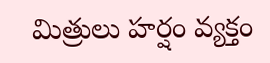మిత్రులు హర్షం వ్యక్తం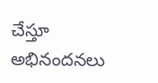చేస్తూ అభినందనలు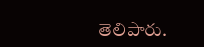తెలిపారు.